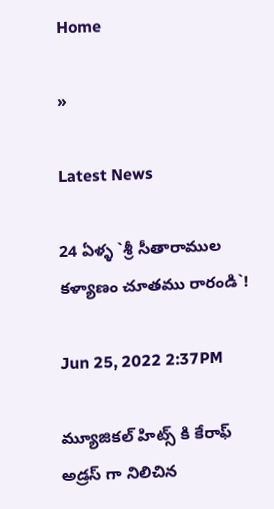Home

»

Latest News

24 ఏళ్ళ‌ `శ్రీ సీతారాముల క‌ళ్యాణం చూత‌ము రారండి`!

Jun 25, 2022 2:37PM

మ్యూజిక‌ల్ హిట్స్ కి కేరాఫ్ అడ్ర‌స్ గా నిలిచిన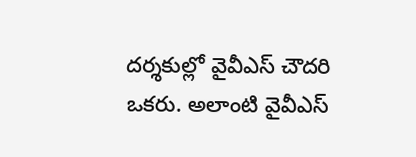ద‌ర్శ‌కుల్లో వైవీఎస్ చౌద‌రి ఒక‌రు. అలాంటి వైవీఎస్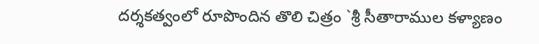ద‌ర్శ‌క‌త్వంలో రూపొందిన తొలి చిత్రం `శ్రీ సీతారాముల క‌ళ్యాణం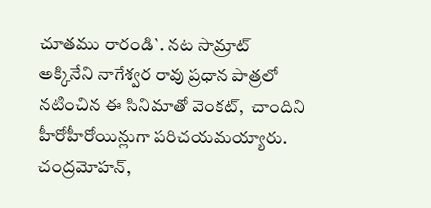చూత‌ము రారండి`. న‌ట సామ్రాట్ అక్కినేని నాగేశ్వ‌ర రావు ప్ర‌ధాన పాత్ర‌లో న‌టించిన ఈ సినిమాతో వెంక‌ట్,  చాందిని హీరోహీరోయిన్లుగా ప‌రిచ‌య‌మ‌య్యారు. చంద్ర‌మోహ‌న్,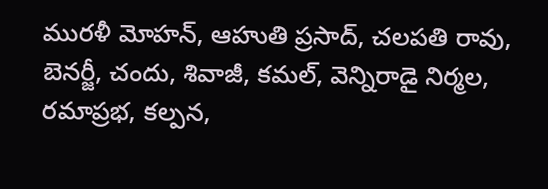ముర‌ళీ మోహ‌న్, ఆహుతి ప్ర‌సాద్, చ‌ల‌ప‌తి రావు, బెన‌ర్జీ, చందు, శివాజీ, క‌మ‌ల్, వెన్నిరాడై నిర్మ‌ల‌, ర‌మాప్ర‌భ‌, క‌ల్ప‌న‌,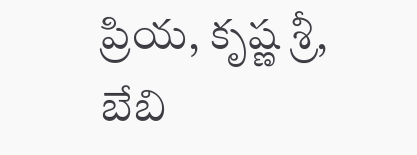ప్రియ‌, కృష్ణ శ్రీ‌, బేబి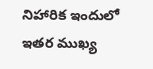నిహారిక ఇందులో ఇత‌ర ముఖ్య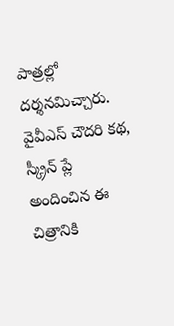పాత్ర‌ల్లో ద‌ర్శ‌న‌మిచ్చారు. వైవీఎస్ చౌద‌రి క‌థ‌, స్క్రీన్ ప్లే అందించిన ఈ చిత్రానికి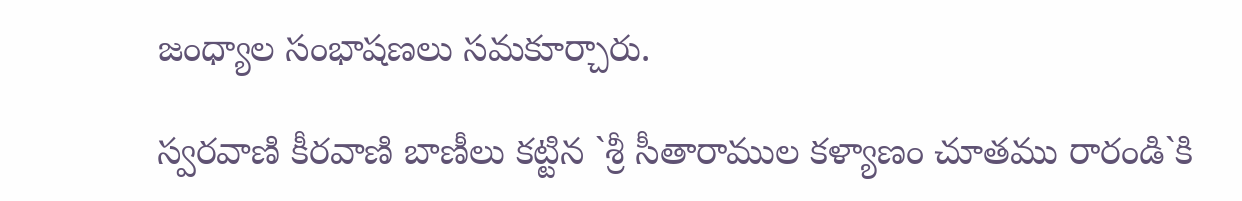జంధ్యాల సంభాష‌ణ‌లు స‌మ‌కూర్చారు.

స్వ‌ర‌వాణి కీర‌వాణి బాణీలు క‌ట్టిన `శ్రీ సీతారాముల క‌ళ్యాణం చూత‌ము రారండి`కి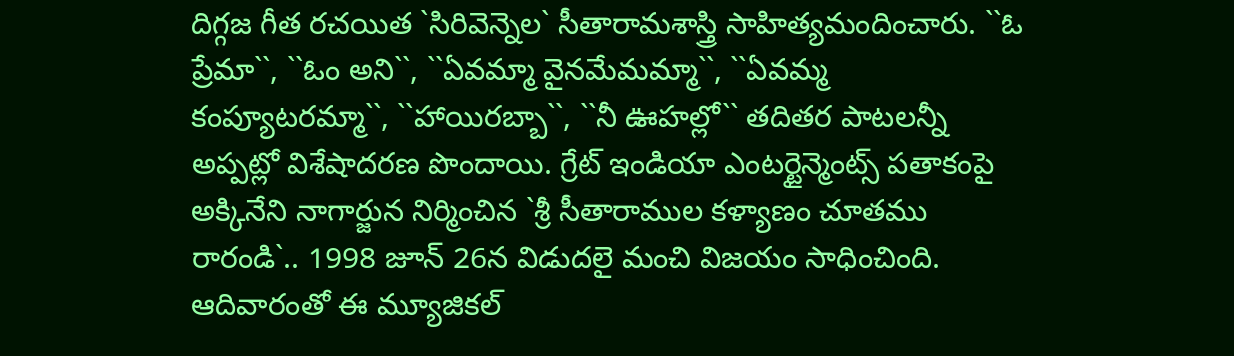దిగ్గ‌జ గీత ర‌చ‌యిత `సిరివెన్నెల‌` సీతారామ‌శాస్త్రి సాహిత్య‌మందించారు. ``ఓ ప్రేమా``, ``ఓం అని``, ``ఏవ‌మ్మా వైన‌మేమ‌మ్మా``, ``ఏవ‌మ్మ కంప్యూట‌ర‌మ్మా``, ``హాయిర‌బ్బా``, ``నీ ఊహ‌ల్లో`` త‌దిత‌ర పాట‌ల‌న్నీ అప్ప‌ట్లో విశేషాద‌ర‌ణ పొందాయి. గ్రేట్ ఇండియా ఎంట‌ర్టైన్మెంట్స్ ప‌తాకంపై అక్కినేని నాగార్జున నిర్మించిన `శ్రీ సీతారాముల క‌ళ్యాణం చూత‌ము రారండి`.. 1998 జూన్ 26న విడుద‌లై మంచి విజ‌యం సాధించింది. ఆదివారంతో ఈ మ్యూజిక‌ల్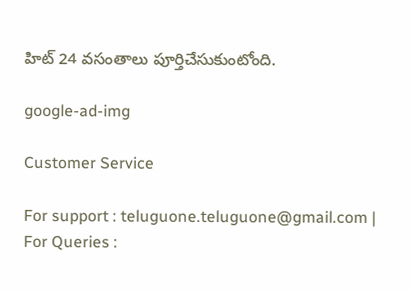హిట్ 24 వ‌సంతాలు పూర్తిచేసుకుంటోంది.

google-ad-img

Customer Service

For support : teluguone.teluguone@gmail.com | For Queries :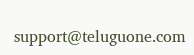support@teluguone.com